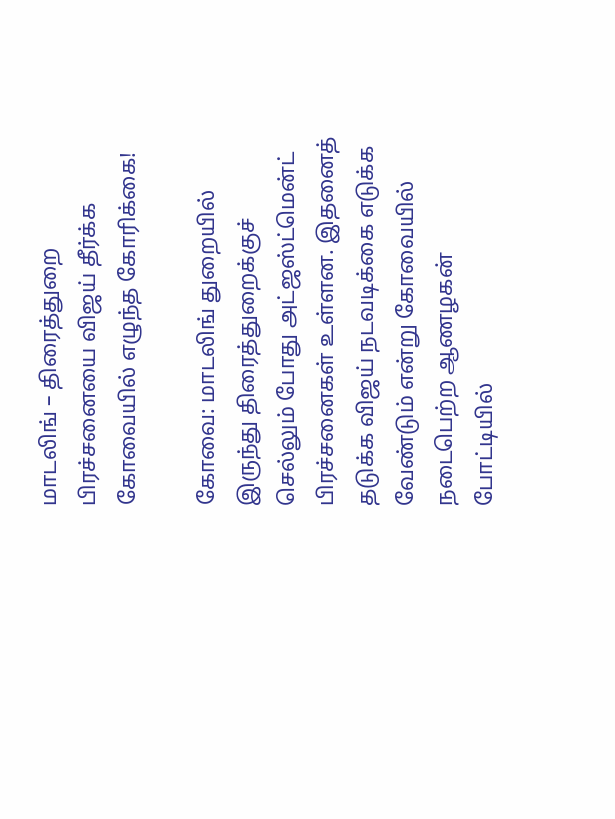மாடலிங் – திரைத்துறை பிரச்சனையை விஜய் தீர்க்க கோவையில் எழுந்த கோரிக்கை!

கோவை: மாடலிங் துறையில் இருந்து திரைத்துறைக்குச் செல்லும் போது அட்ஜஸ்ட்மென்ட் பிரச்சனைகள் உள்ளன. இதனைத் தடுக்க விஜய் நடவடிக்கை எடுக்க வேண்டும் என்று கோவையில் நடைபெற்ற ஆணழகன் போட்டியில்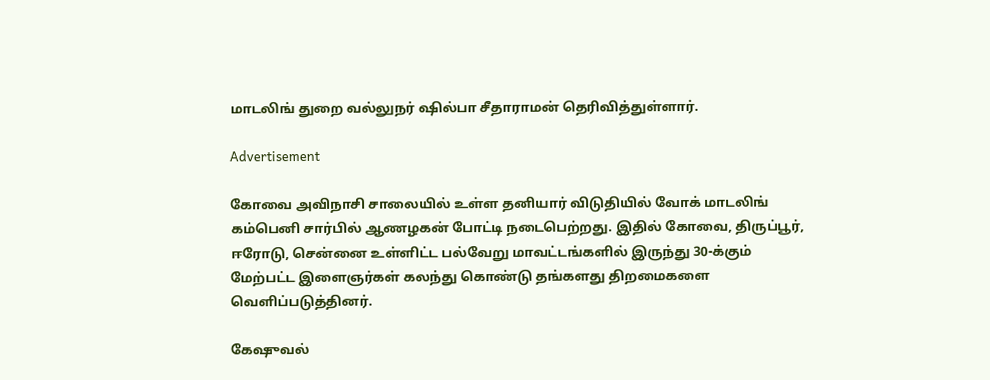மாடலிங் துறை வல்லுநர் ஷில்பா சீதாராமன் தெரிவித்துள்ளார்.

Advertisement

கோவை அவிநாசி சாலையில் உள்ள தனியார் விடுதியில் வோக் மாடலிங் கம்பெனி சார்பில் ஆணழகன் போட்டி நடைபெற்றது. இதில் கோவை, திருப்பூர், ஈரோடு, சென்னை உள்ளிட்ட பல்வேறு மாவட்டங்களில் இருந்து 30-க்கும் மேற்பட்ட இளைஞர்கள் கலந்து கொண்டு தங்களது திறமைகளை வெளிப்படுத்தினர்.

கேஷுவல்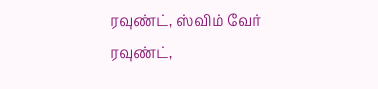ரவுண்ட், ஸ்விம் வேர் ரவுண்ட்,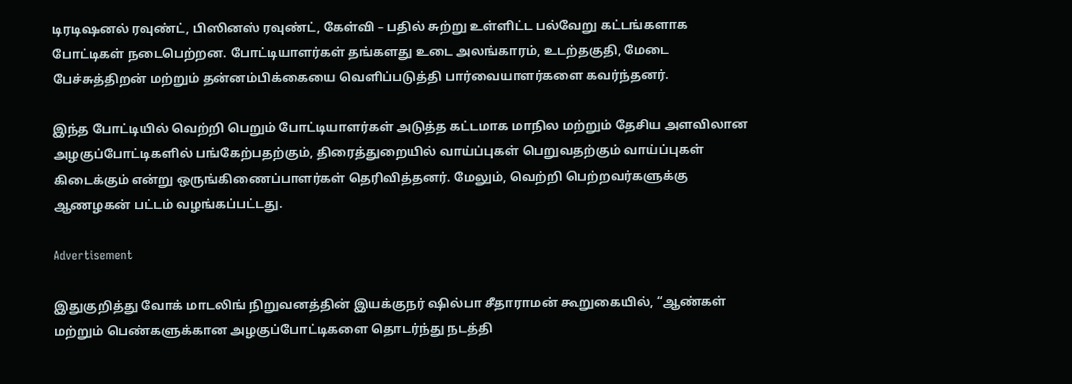டிரடிஷனல் ரவுண்ட், பிஸினஸ் ரவுண்ட், கேள்வி – பதில் சுற்று உள்ளிட்ட பல்வேறு கட்டங்களாக போட்டிகள் நடைபெற்றன. போட்டியாளர்கள் தங்களது உடை அலங்காரம், உடற்தகுதி, மேடை பேச்சுத்திறன் மற்றும் தன்னம்பிக்கையை வெளிப்படுத்தி பார்வையாளர்களை கவர்ந்தனர்.

இந்த போட்டியில் வெற்றி பெறும் போட்டியாளர்கள் அடுத்த கட்டமாக மாநில மற்றும் தேசிய அளவிலான அழகுப்போட்டிகளில் பங்கேற்பதற்கும், திரைத்துறையில் வாய்ப்புகள் பெறுவதற்கும் வாய்ப்புகள் கிடைக்கும் என்று ஒருங்கிணைப்பாளர்கள் தெரிவித்தனர். மேலும், வெற்றி பெற்றவர்களுக்கு ஆணழகன் பட்டம் வழங்கப்பட்டது.

Advertisement

இதுகுறித்து வோக் மாடலிங் நிறுவனத்தின் இயக்குநர் ஷில்பா சீதாராமன் கூறுகையில், “ஆண்கள் மற்றும் பெண்களுக்கான அழகுப்போட்டிகளை தொடர்ந்து நடத்தி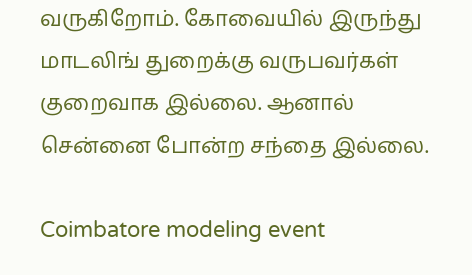வருகிறோம். கோவையில் இருந்து மாடலிங் துறைக்கு வருபவர்கள் குறைவாக இல்லை. ஆனால் சென்னை போன்ற சந்தை இல்லை.

Coimbatore modeling event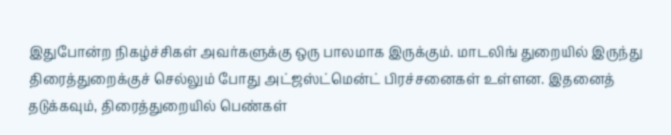இதுபோன்ற நிகழ்ச்சிகள் அவர்களுக்கு ஒரு பாலமாக இருக்கும். மாடலிங் துறையில் இருந்து திரைத்துறைக்குச் செல்லும் போது அட்ஜஸ்ட்மென்ட் பிரச்சனைகள் உள்ளன. இதனைத் தடுக்கவும், திரைத்துறையில் பெண்கள்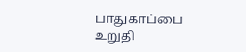பாதுகாப்பை உறுதி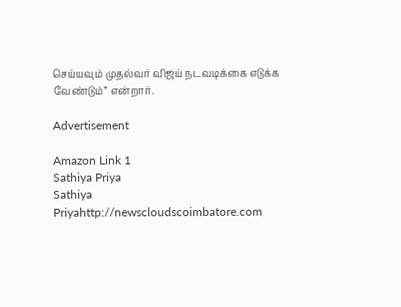செய்யவும் முதல்வர் விஜய் நடவடிக்கை எடுக்க வேண்டும்” என்றார்.

Advertisement

Amazon Link 1
Sathiya Priya
Sathiya Priyahttp://newscloudscoimbatore.com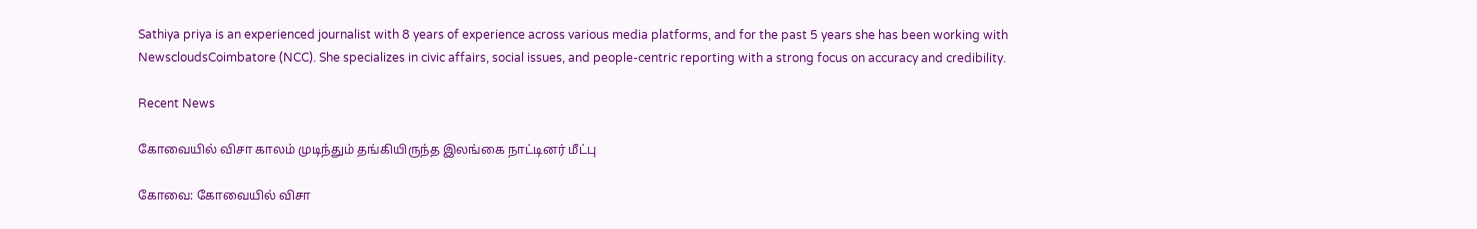Sathiya priya is an experienced journalist with 8 years of experience across various media platforms, and for the past 5 years she has been working with NewscloudsCoimbatore (NCC). She specializes in civic affairs, social issues, and people-centric reporting with a strong focus on accuracy and credibility.

Recent News

கோவையில் விசா காலம் முடிந்தும் தங்கியிருந்த இலங்கை நாட்டினர் மீட்பு

கோவை: கோவையில் விசா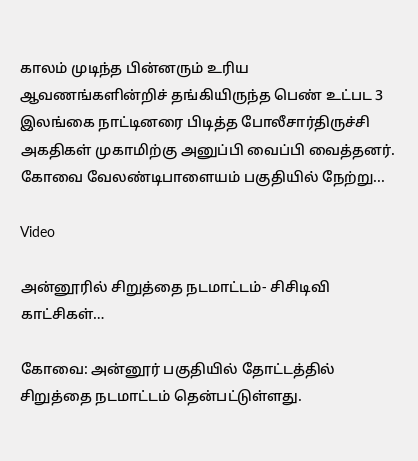காலம் முடிந்த பின்னரும் உரிய ஆவணங்களின்றிச் தங்கியிருந்த பெண் உட்பட 3 இலங்கை நாட்டினரை பிடித்த போலீசார்திருச்சி அகதிகள் முகாமிற்கு அனுப்பி வைப்பி வைத்தனர். கோவை வேலண்டிபாளையம் பகுதியில் நேற்று...

Video

அன்னூரில் சிறுத்தை நடமாட்டம்- சிசிடிவி காட்சிகள்…

கோவை: அன்னூர் பகுதியில் தோட்டத்தில் சிறுத்தை நடமாட்டம் தென்பட்டுள்ளது.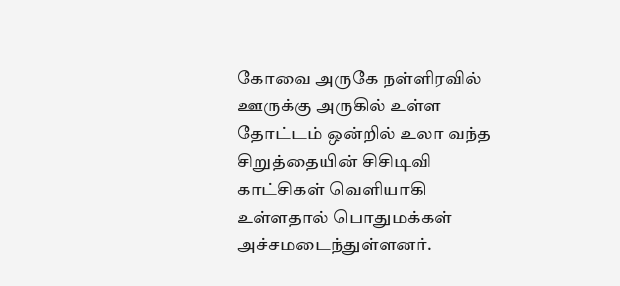கோவை அருகே நள்ளிரவில் ஊருக்கு அருகில் உள்ள தோட்டம் ஒன்றில் உலா வந்த சிறுத்தையின் சிசிடிவி காட்சிகள் வெளியாகி உள்ளதால் பொதுமக்கள் அச்சமடைந்துள்ளனர்.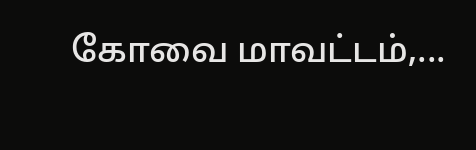கோவை மாவட்டம்,...